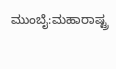ಮುಂಬೈ:ಮಹಾರಾಷ್ಟ್ರ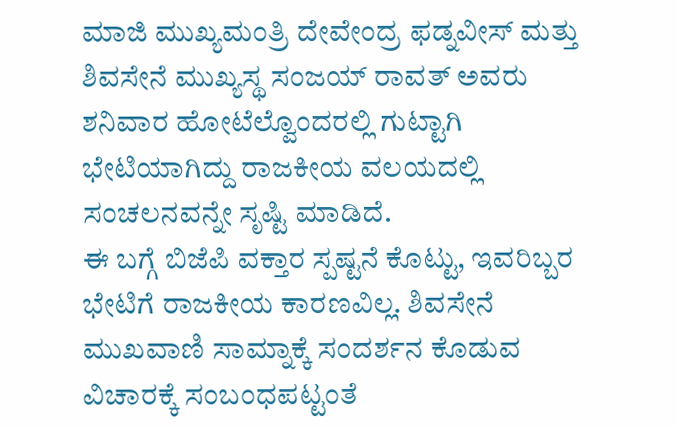ಮಾಜಿ ಮುಖ್ಯಮಂತ್ರಿ ದೇವೇಂದ್ರ ಫಡ್ನವೀಸ್ ಮತ್ತು ಶಿವಸೇನೆ ಮುಖ್ಯಸ್ಥ ಸಂಜಯ್ ರಾವತ್ ಅವರು ಶನಿವಾರ ಹೋಟೆಲ್ವೊಂದರಲ್ಲಿ ಗುಟ್ಟಾಗಿ ಭೇಟಿಯಾಗಿದ್ದು ರಾಜಕೀಯ ವಲಯದಲ್ಲಿ ಸಂಚಲನವನ್ನೇ ಸೃಷ್ಟಿ ಮಾಡಿದೆ.
ಈ ಬಗ್ಗೆ ಬಿಜೆಪಿ ವಕ್ತಾರ ಸ್ಪಷ್ಟನೆ ಕೊಟ್ಟು, ಇವರಿಬ್ಬರ ಭೇಟಿಗೆ ರಾಜಕೀಯ ಕಾರಣವಿಲ್ಲ. ಶಿವಸೇನೆ ಮುಖವಾಣಿ ಸಾಮ್ನಾಕ್ಕೆ ಸಂದರ್ಶನ ಕೊಡುವ ವಿಚಾರಕ್ಕೆ ಸಂಬಂಧಪಟ್ಟಂತೆ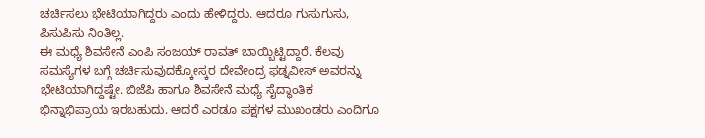ಚರ್ಚಿಸಲು ಭೇಟಿಯಾಗಿದ್ದರು ಎಂದು ಹೇಳಿದ್ದರು. ಆದರೂ ಗುಸುಗುಸು, ಪಿಸುಪಿಸು ನಿಂತಿಲ್ಲ.
ಈ ಮಧ್ಯೆ ಶಿವಸೇನೆ ಎಂಪಿ ಸಂಜಯ್ ರಾವತ್ ಬಾಯ್ಬಿಟ್ಟಿದ್ದಾರೆ. ಕೆಲವು ಸಮಸ್ಯೆಗಳ ಬಗ್ಗೆ ಚರ್ಚಿಸುವುದಕ್ಕೋಸ್ಕರ ದೇವೇಂದ್ರ ಫಡ್ನವೀಸ್ ಅವರನ್ನು ಭೇಟಿಯಾಗಿದ್ದಷ್ಟೇ. ಬಿಜೆಪಿ ಹಾಗೂ ಶಿವಸೇನೆ ಮಧ್ಯೆ ಸೈದ್ಧಾಂತಿಕ ಭಿನ್ನಾಭಿಪ್ರಾಯ ಇರಬಹುದು. ಆದರೆ ಎರಡೂ ಪಕ್ಷಗಳ ಮುಖಂಡರು ಎಂದಿಗೂ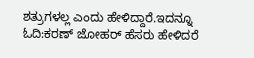ಶತ್ರುಗಳಲ್ಲ ಎಂದು ಹೇಳಿದ್ದಾರೆ.ಇದನ್ನೂ ಓದಿ:ಕರಣ್ ಜೋಹರ್ ಹೆಸರು ಹೇಳಿದರೆ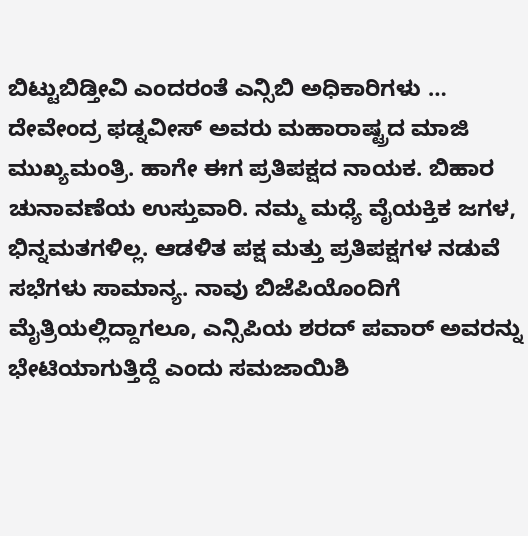ಬಿಟ್ಟುಬಿಡ್ತೀವಿ ಎಂದರಂತೆ ಎನ್ಸಿಬಿ ಅಧಿಕಾರಿಗಳು …
ದೇವೇಂದ್ರ ಫಡ್ನವೀಸ್ ಅವರು ಮಹಾರಾಷ್ಟ್ರದ ಮಾಜಿ ಮುಖ್ಯಮಂತ್ರಿ. ಹಾಗೇ ಈಗ ಪ್ರತಿಪಕ್ಷದ ನಾಯಕ. ಬಿಹಾರ ಚುನಾವಣೆಯ ಉಸ್ತುವಾರಿ. ನಮ್ಮ ಮಧ್ಯೆ ವೈಯಕ್ತಿಕ ಜಗಳ, ಭಿನ್ನಮತಗಳಿಲ್ಲ. ಆಡಳಿತ ಪಕ್ಷ ಮತ್ತು ಪ್ರತಿಪಕ್ಷಗಳ ನಡುವೆ ಸಭೆಗಳು ಸಾಮಾನ್ಯ. ನಾವು ಬಿಜೆಪಿಯೊಂದಿಗೆ ಮೈತ್ರಿಯಲ್ಲಿದ್ದಾಗಲೂ, ಎನ್ಸಿಪಿಯ ಶರದ್ ಪವಾರ್ ಅವರನ್ನು ಭೇಟಿಯಾಗುತ್ತಿದ್ದೆ ಎಂದು ಸಮಜಾಯಿಶಿ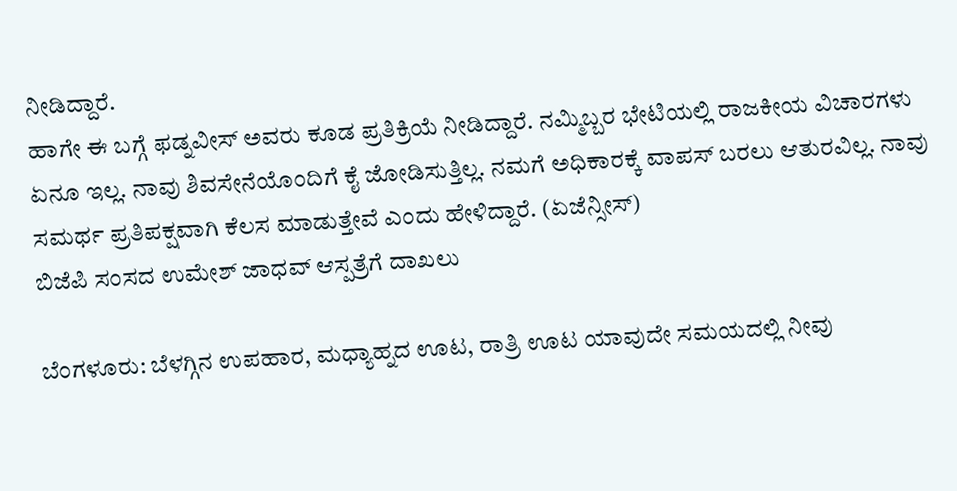ನೀಡಿದ್ದಾರೆ.
ಹಾಗೇ ಈ ಬಗ್ಗೆ ಫಡ್ನವೀಸ್ ಅವರು ಕೂಡ ಪ್ರತಿಕ್ರಿಯೆ ನೀಡಿದ್ದಾರೆ. ನಮ್ಮಿಬ್ಬರ ಭೇಟಿಯಲ್ಲಿ ರಾಜಕೀಯ ವಿಚಾರಗಳು ಏನೂ ಇಲ್ಲ. ನಾವು ಶಿವಸೇನೆಯೊಂದಿಗೆ ಕೈ ಜೋಡಿಸುತ್ತಿಲ್ಲ. ನಮಗೆ ಅಧಿಕಾರಕ್ಕೆ ವಾಪಸ್ ಬರಲು ಆತುರವಿಲ್ಲ. ನಾವು ಸಮರ್ಥ ಪ್ರತಿಪಕ್ಷವಾಗಿ ಕೆಲಸ ಮಾಡುತ್ತೇವೆ ಎಂದು ಹೇಳಿದ್ದಾರೆ. (ಏಜೆನ್ಸೀಸ್)
ಬಿಜೆಪಿ ಸಂಸದ ಉಮೇಶ್ ಜಾಧವ್ ಆಸ್ಪತ್ರೆಗೆ ದಾಖಲು

ಬೆಂಗಳೂರು: ಬೆಳಗ್ಗಿನ ಉಪಹಾರ, ಮಧ್ಯಾಹ್ನದ ಊಟ, ರಾತ್ರಿ ಊಟ ಯಾವುದೇ ಸಮಯದಲ್ಲಿ ನೀವು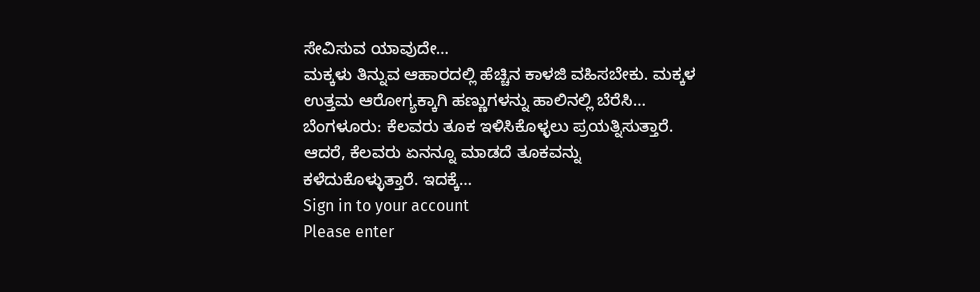ಸೇವಿಸುವ ಯಾವುದೇ…
ಮಕ್ಕಳು ತಿನ್ನುವ ಆಹಾರದಲ್ಲಿ ಹೆಚ್ಚಿನ ಕಾಳಜಿ ವಹಿಸಬೇಕು. ಮಕ್ಕಳ ಉತ್ತಮ ಆರೋಗ್ಯಕ್ಕಾಗಿ ಹಣ್ಣುಗಳನ್ನು ಹಾಲಿನಲ್ಲಿ ಬೆರೆಸಿ…
ಬೆಂಗಳೂರು: ಕೆಲವರು ತೂಕ ಇಳಿಸಿಕೊಳ್ಳಲು ಪ್ರಯತ್ನಿಸುತ್ತಾರೆ. ಆದರೆ, ಕೆಲವರು ಏನನ್ನೂ ಮಾಡದೆ ತೂಕವನ್ನು ಕಳೆದುಕೊಳ್ಳುತ್ತಾರೆ. ಇದಕ್ಕೆ…
Sign in to your account
Please enter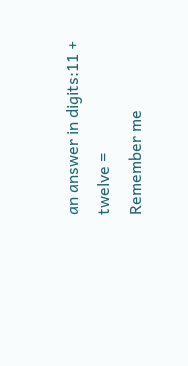an answer in digits:11 + twelve =
Remember me